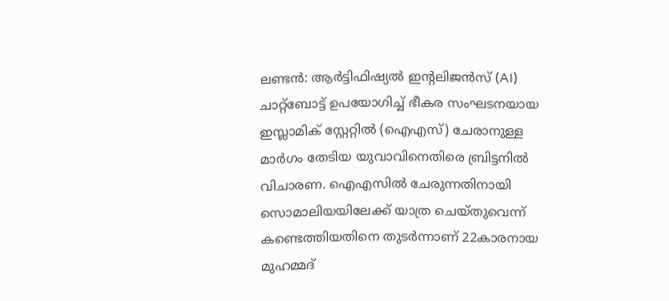ലണ്ടൻ: ആർട്ടിഫിഷ്യൽ ഇന്റലിജൻസ് (AI) ചാറ്റ്ബോട്ട് ഉപയോഗിച്ച് ഭീകര സംഘടനയായ ഇസ്ലാമിക് സ്റ്റേറ്റിൽ (ഐഎസ്) ചേരാനുള്ള മാർഗം തേടിയ യുവാവിനെതിരെ ബ്രിട്ടനിൽ വിചാരണ. ഐഎസിൽ ചേരുന്നതിനായി സൊമാലിയയിലേക്ക് യാത്ര ചെയ്തുവെന്ന് കണ്ടെത്തിയതിനെ തുടർന്നാണ് 22കാരനായ മുഹമ്മദ്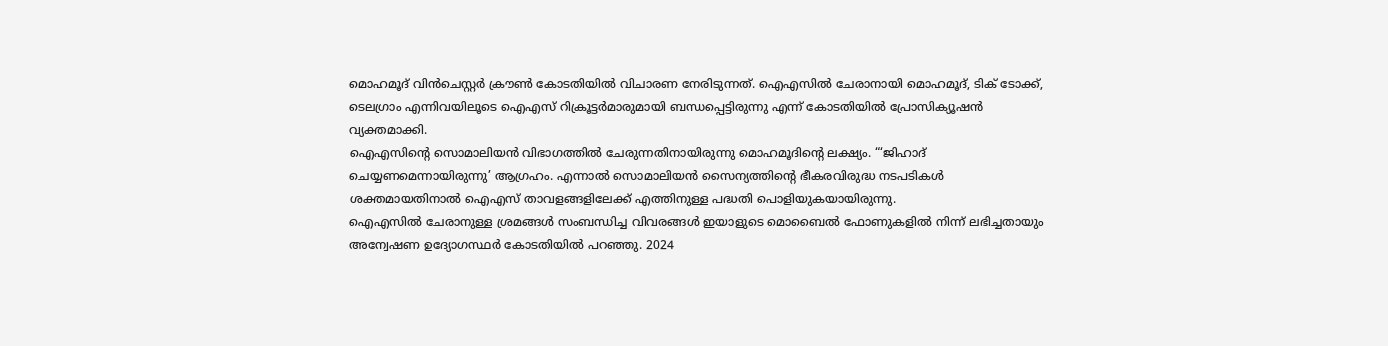മൊഹമൂദ് വിൻചെസ്റ്റർ ക്രൗൺ കോടതിയിൽ വിചാരണ നേരിടുന്നത്. ഐഎസിൽ ചേരാനായി മൊഹമൂദ്, ടിക് ടോക്ക്, ടെലഗ്രാം എന്നിവയിലൂടെ ഐഎസ് റിക്രൂട്ടർമാരുമായി ബന്ധപ്പെട്ടിരുന്നു എന്ന് കോടതിയിൽ പ്രോസിക്യൂഷൻ വ്യക്തമാക്കി.
ഐഎസിന്റെ സൊമാലിയൻ വിഭാഗത്തിൽ ചേരുന്നതിനായിരുന്നു മൊഹമൂദിന്റെ ലക്ഷ്യം. “‘ജിഹാദ് ചെയ്യണമെന്നായിരുന്നു’ ആഗ്രഹം. എന്നാൽ സൊമാലിയൻ സൈന്യത്തിന്റെ ഭീകരവിരുദ്ധ നടപടികൾ ശക്തമായതിനാൽ ഐഎസ് താവളങ്ങളിലേക്ക് എത്തിനുള്ള പദ്ധതി പൊളിയുകയായിരുന്നു.
ഐഎസിൽ ചേരാനുള്ള ശ്രമങ്ങൾ സംബന്ധിച്ച വിവരങ്ങൾ ഇയാളുടെ മൊബൈൽ ഫോണുകളിൽ നിന്ന് ലഭിച്ചതായും അന്വേഷണ ഉദ്യോഗസ്ഥർ കോടതിയിൽ പറഞ്ഞു. 2024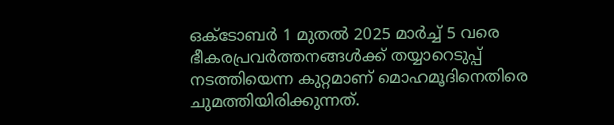ഒക്ടോബർ 1 മുതൽ 2025 മാർച്ച് 5 വരെ ഭീകരപ്രവർത്തനങ്ങൾക്ക് തയ്യാറെടുപ്പ് നടത്തിയെന്ന കുറ്റമാണ് മൊഹമൂദിനെതിരെ ചുമത്തിയിരിക്കുന്നത്.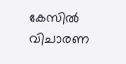കേസിൽ വിചാരണ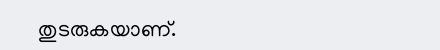തുടരുകയാണ്.